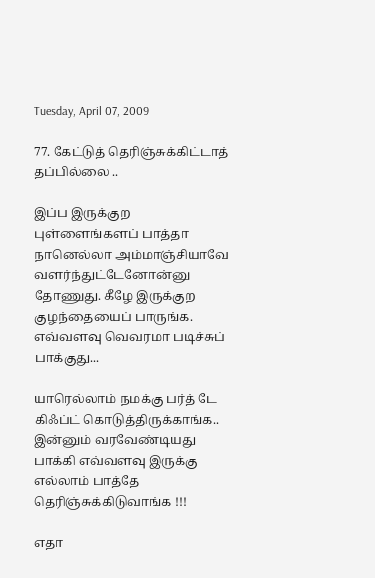Tuesday, April 07, 2009

77. கேட்டுத் தெரிஞ்சுக்கிட்டாத் தப்பில்லை ..

இப்ப இருக்குற புள்ளைங்களப் பாத்தா நானெல்லா அம்மாஞ்சியாவே வளர்ந்துட்டேனோன்னு தோணுது. கீழே இருக்குற குழந்தையைப் பாருங்க. எவ்வளவு வெவரமா படிச்சுப் பாக்குது...

யாரெல்லாம் நமக்கு பர்த் டே கிஃப்ட் கொடுத்திருக்காங்க.. இன்னும் வரவேண்டியது பாக்கி எவ்வளவு இருக்கு எல்லாம் பாத்தே தெரிஞ்சுக்கிடுவாங்க !!!

எதா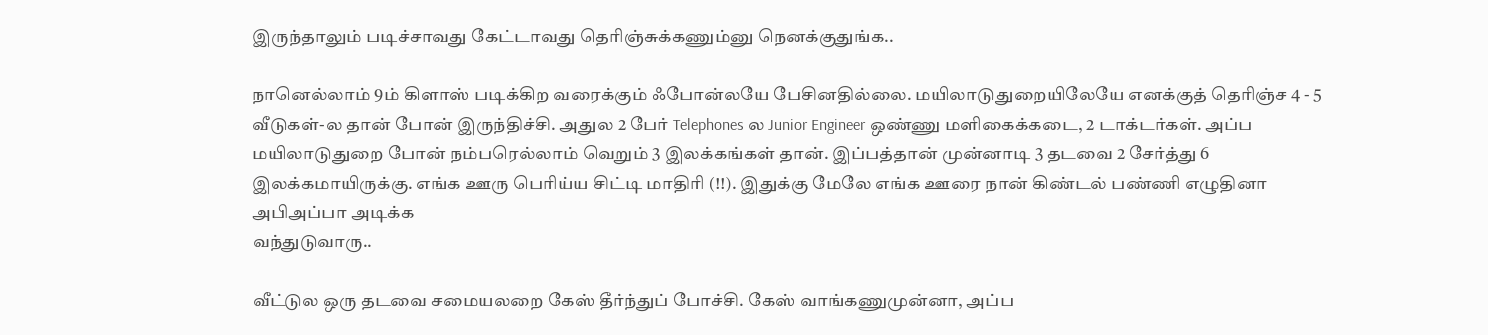இருந்தாலும் படிச்சாவது கேட்டாவது தெரிஞ்சுக்கணும்னு நெனக்குதுங்க..

நானெல்லாம் 9ம் கிளாஸ் படிக்கிற வரைக்கும் ஃபோன்லயே பேசினதில்லை. மயிலாடுதுறையிலேயே எனக்குத் தெரிஞ்ச 4 - 5 வீடுகள்-ல தான் போன் இருந்திச்சி. அதுல 2 பேர் Telephones ல Junior Engineer ஒண்ணு மளிகைக்கடை, 2 டாக்டர்கள். அப்ப மயிலாடுதுறை போன் நம்பரெல்லாம் வெறும் 3 இலக்கங்கள் தான். இப்பத்தான் முன்னாடி 3 தடவை 2 சேர்த்து 6 இலக்கமாயிருக்கு. எங்க ஊரு பெரிய்ய சிட்டி மாதிரி (!!). இதுக்கு மேலே எங்க ஊரை நான் கிண்டல் பண்ணி எழுதினா அபிஅப்பா அடிக்க
வந்துடுவாரு..

வீட்டுல ஒரு தடவை சமையலறை கேஸ் தீர்ந்துப் போச்சி. கேஸ் வாங்கணுமுன்னா, அப்ப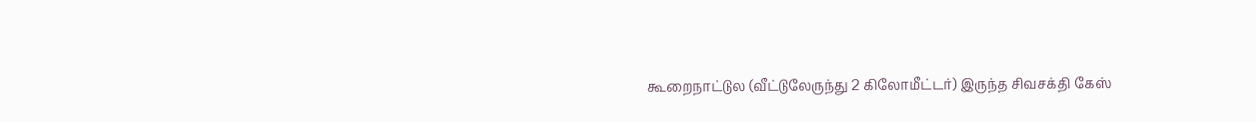கூறைநாட்டுல (வீட்டுலேருந்து 2 கிலோமீட்டர்) இருந்த சிவசக்தி கேஸ்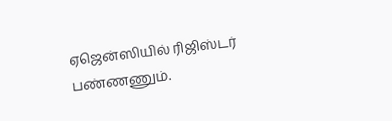ஏஜென்ஸியில் ரிஜிஸ்டர் பண்ணணும்.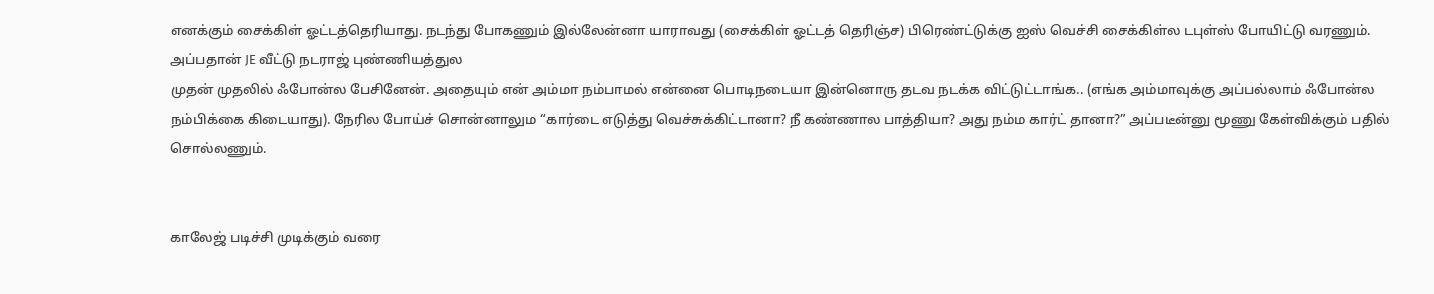எனக்கும் சைக்கிள் ஓட்டத்தெரியாது. நடந்து போகணும் இல்லேன்னா யாராவது (சைக்கிள் ஓட்டத் தெரிஞ்ச) பிரெண்ட்டுக்கு ஐஸ் வெச்சி சைக்கிள்ல டபுள்ஸ் போயிட்டு வரணும். அப்பதான் JE வீட்டு நடராஜ் புண்ணியத்துல
முதன் முதலில் ஃபோன்ல பேசினேன். அதையும் என் அம்மா நம்பாமல் என்னை பொடிநடையா இன்னொரு தடவ நடக்க விட்டுட்டாங்க.. (எங்க அம்மாவுக்கு அப்பல்லாம் ஃபோன்ல நம்பிக்கை கிடையாது). நேரில போய்ச் சொன்னாலும “கார்டை எடுத்து வெச்சுக்கிட்டானா? நீ கண்ணால பாத்தியா? அது நம்ம கார்ட் தானா?” அப்படீன்னு மூணு கேள்விக்கும் பதில் சொல்லணும்.


காலேஜ் படிச்சி முடிக்கும் வரை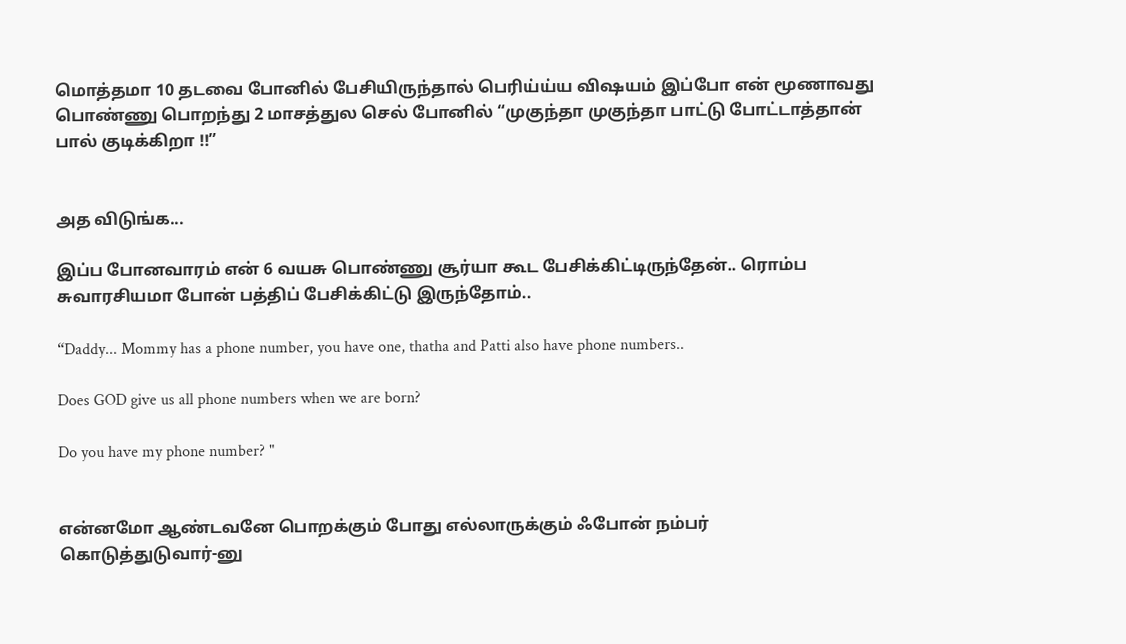மொத்தமா 10 தடவை போனில் பேசியிருந்தால் பெரிய்ய்ய விஷயம் இப்போ என் மூணாவது பொண்ணு பொறந்து 2 மாசத்துல செல் போனில் “முகுந்தா முகுந்தா பாட்டு போட்டாத்தான் பால் குடிக்கிறா !!”


அத விடுங்க...

இப்ப போனவாரம் என் 6 வயசு பொண்ணு சூர்யா கூட பேசிக்கிட்டிருந்தேன்.. ரொம்ப சுவாரசியமா போன் பத்திப் பேசிக்கிட்டு இருந்தோம்..

“Daddy... Mommy has a phone number, you have one, thatha and Patti also have phone numbers..

Does GOD give us all phone numbers when we are born?

Do you have my phone number? "


என்னமோ ஆண்டவனே பொறக்கும் போது எல்லாருக்கும் ஃபோன் நம்பர்
கொடுத்துடுவார்-னு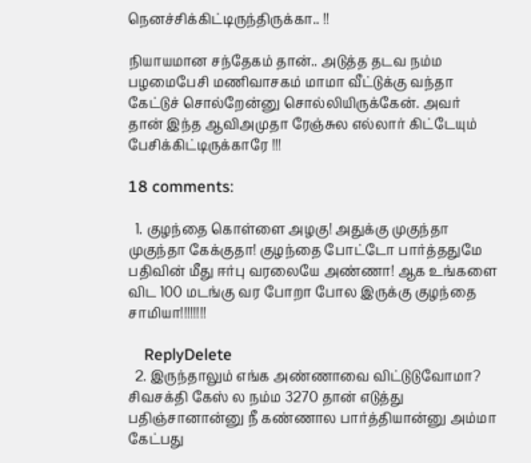நெனச்சிக்கிட்டிருந்திருக்கா.. !!

நியாயமான சந்தேகம் தான்.. அடுத்த தடவ நம்ம பழமைபேசி மணிவாசகம் மாமா வீட்டுக்கு வந்தா கேட்டுச் சொல்றேன்னு சொல்லியிருக்கேன். அவர் தான் இந்த ஆவிஅமுதா ரேஞ்சுல எல்லார் கிட்டேயும் பேசிக்கிட்டிருக்காரே !!!

18 comments:

  1. குழந்தை கொள்ளை அழகு! அதுக்கு முகுந்தா முகுந்தா கேக்குதா! குழந்தை போட்டோ பார்த்ததுமே பதிவின் மீது ஈர்பு வரலையே அண்ணா! ஆக உங்களை விட 100 மடங்கு வர போறா போல இருக்கு குழந்தை சாமியா!!!!!!!!

    ReplyDelete
  2. இருந்தாலும் எங்க அண்ணாவை விட்டுடுவோமா? சிவசக்தி கேஸ் ல நம்ம 3270 தான் எடுத்து பதிஞ்சானான்னு நீ கண்ணால பார்த்தியான்னு அம்மா கேட்பது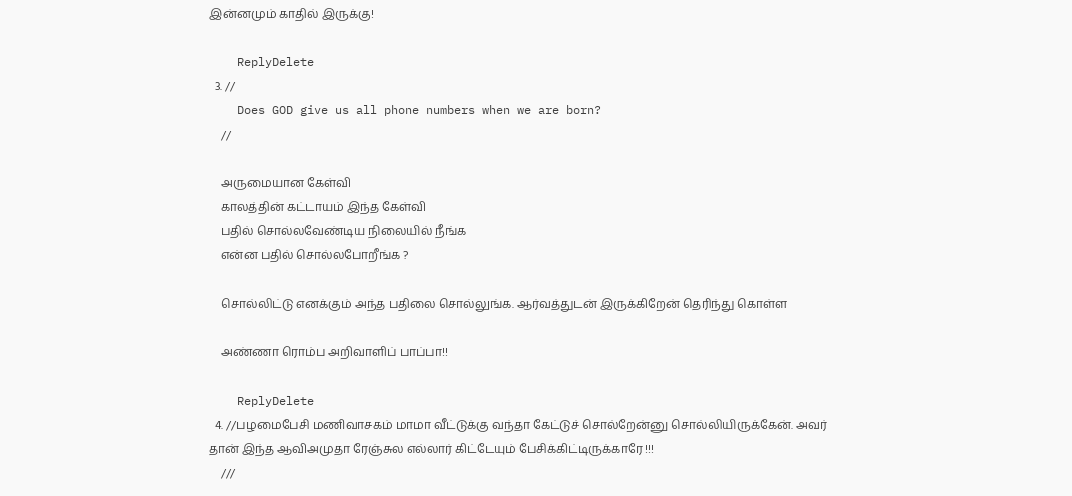இன்னமும் காதில் இருக்கு!

    ReplyDelete
  3. //
    Does GOD give us all phone numbers when we are born?
    //

    அருமையான கேள்வி
    காலத்தின் கட்டாயம் இந்த கேள்வி
    பதில் சொல்லவேண்டிய நிலையில் நீங்க
    என்ன பதில் சொல்லபோறீங்க ?

    சொல்லிட்டு எனக்கும் அந்த பதிலை சொல்லுங்க. ஆர்வத்துடன் இருக்கிறேன் தெரிந்து கொள்ள

    அண்ணா ரொம்ப அறிவாளிப் பாப்பா!!

    ReplyDelete
  4. //பழமைபேசி மணிவாசகம் மாமா வீட்டுக்கு வந்தா கேட்டுச் சொல்றேன்னு சொல்லியிருக்கேன். அவர் தான் இந்த ஆவிஅமுதா ரேஞ்சுல எல்லார் கிட்டேயும் பேசிக்கிட்டிருக்காரே !!!
    ///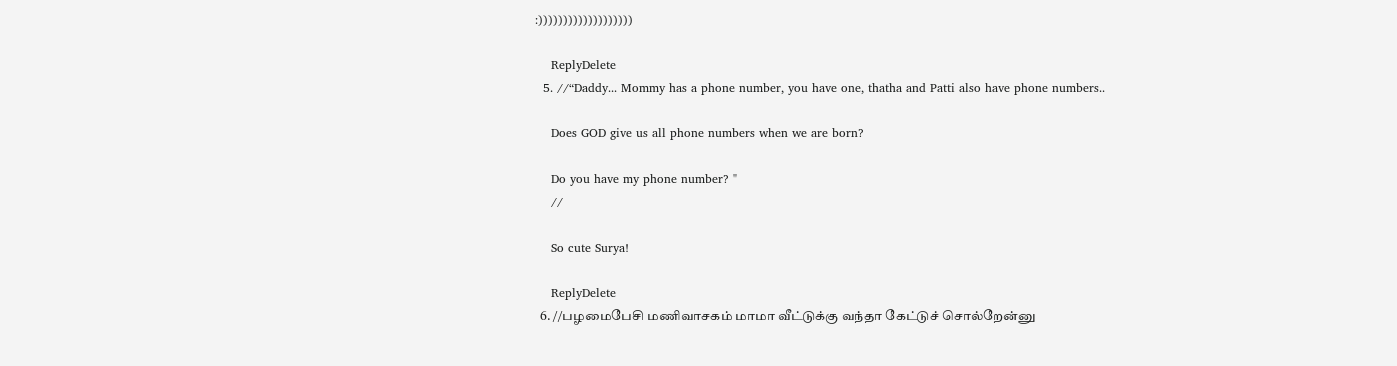:)))))))))))))))))))

    ReplyDelete
  5. //“Daddy... Mommy has a phone number, you have one, thatha and Patti also have phone numbers..

    Does GOD give us all phone numbers when we are born?

    Do you have my phone number? "
    //

    So cute Surya!

    ReplyDelete
  6. //பழமைபேசி மணிவாசகம் மாமா வீட்டுக்கு வந்தா கேட்டுச் சொல்றேன்னு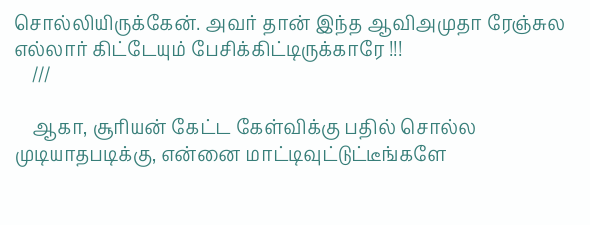சொல்லியிருக்கேன். அவர் தான் இந்த ஆவிஅமுதா ரேஞ்சுல எல்லார் கிட்டேயும் பேசிக்கிட்டிருக்காரே !!!
    ///

    ஆகா, சூரியன் கேட்ட கேள்விக்கு பதில் சொல்ல முடியாதபடிக்கு, என்னை மாட்டிவுட்டுட்டீங்களே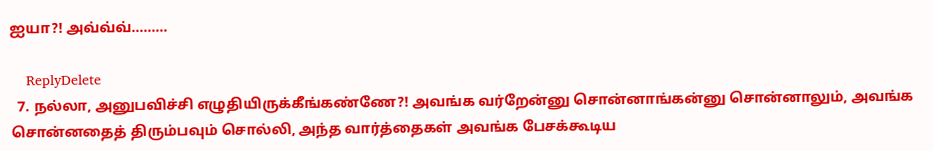ஐயா?! அவ்வ்வ்.........

    ReplyDelete
  7. நல்லா, அனுபவிச்சி எழுதியிருக்கீங்கண்ணே?! அவங்க வர்றேன்னு சொன்னாங்கன்னு சொன்னாலும், அவங்க சொன்னதைத் திரும்பவும் சொல்லி, அந்த வார்த்தைகள் அவங்க பேசக்கூடிய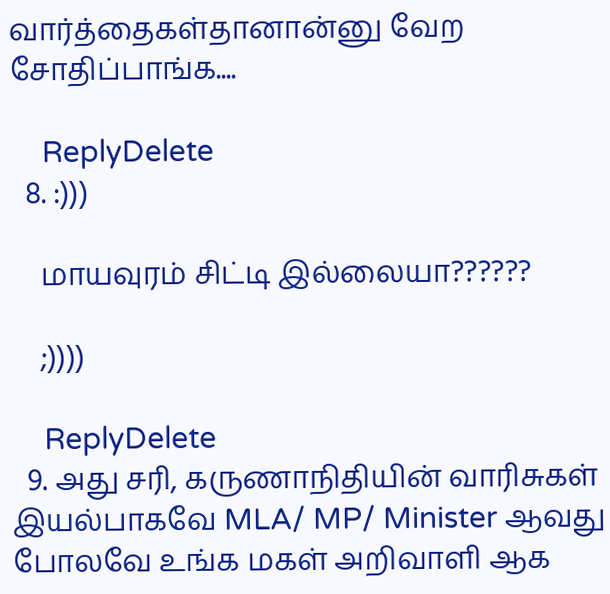வார்த்தைகள்தானான்னு வேற சோதிப்பாங்க....

    ReplyDelete
  8. :)))

    மாயவுரம் சிட்டி இல்லையா??????

    ;))))

    ReplyDelete
  9. அது சரி, கருணாநிதியின் வாரிசுகள் இயல்பாகவே MLA/ MP/ Minister ஆவது போலவே உங்க மகள் அறிவாளி ஆக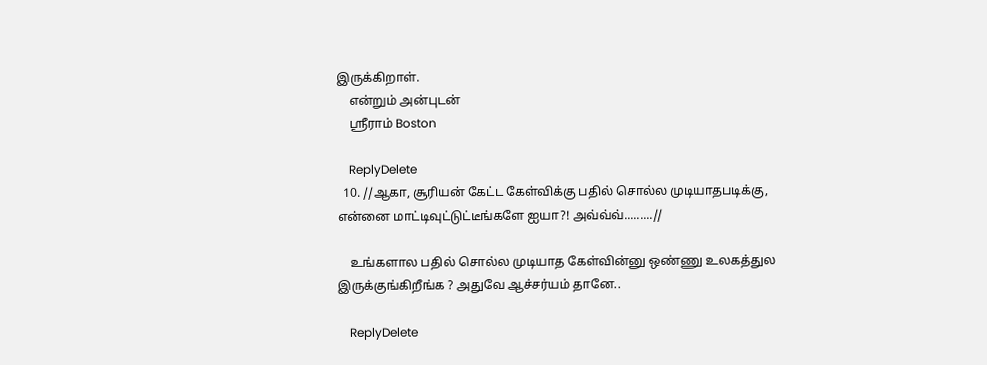இருக்கிறாள்.
    என்றும் அன்புடன்
    ஸ்ரீராம் Boston

    ReplyDelete
  10. //ஆகா, சூரியன் கேட்ட கேள்விக்கு பதில் சொல்ல முடியாதபடிக்கு, என்னை மாட்டிவுட்டுட்டீங்களே ஐயா?! அவ்வ்வ்.........//

    உங்களால பதில் சொல்ல முடியாத கேள்வின்னு ஒண்ணு உலகத்துல இருக்குங்கிறீங்க ? அதுவே ஆச்சர்யம் தானே..

    ReplyDelete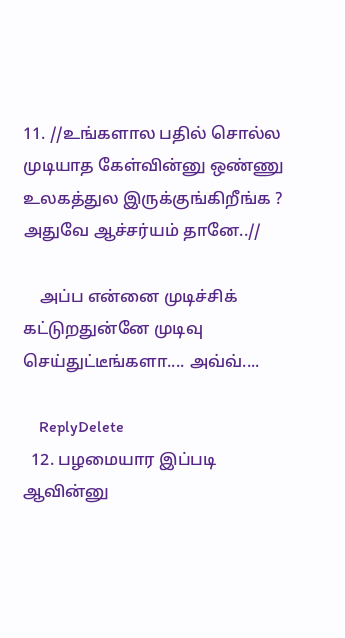11. //உங்களால பதில் சொல்ல முடியாத கேள்வின்னு ஒண்ணு உலகத்துல இருக்குங்கிறீங்க ? அதுவே ஆச்சர்யம் தானே..//

    அப்ப என்னை முடிச்சிக் கட்டுறதுன்னே முடிவு செய்துட்டீங்களா.... அவ்வ்....

    ReplyDelete
  12. பழமையார இப்படி ஆவின்னு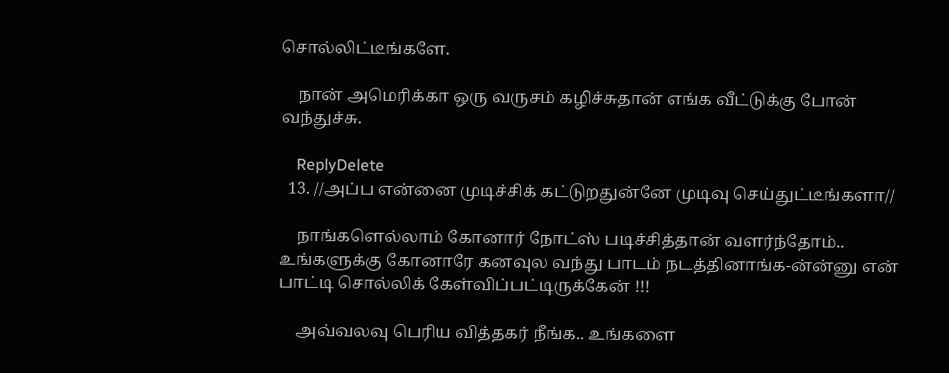சொல்லிட்டீங்களே.

    நான் அமெரிக்கா ஒரு வருசம் கழிச்சுதான் எங்க வீட்டுக்கு போன் வந்துச்சு.

    ReplyDelete
  13. //அப்ப என்னை முடிச்சிக் கட்டுறதுன்னே முடிவு செய்துட்டீங்களா//

    நாங்களெல்லாம் கோனார் நோட்ஸ் படிச்சித்தான் வளர்ந்தோம்.. உங்களுக்கு கோனாரே கனவுல வந்து பாடம் நடத்தினாங்க-ன்ன்னு என் பாட்டி சொல்லிக் கேள்விப்பட்டிருக்கேன் !!!

    அவ்வலவு பெரிய வித்தகர் நீங்க.. உங்களை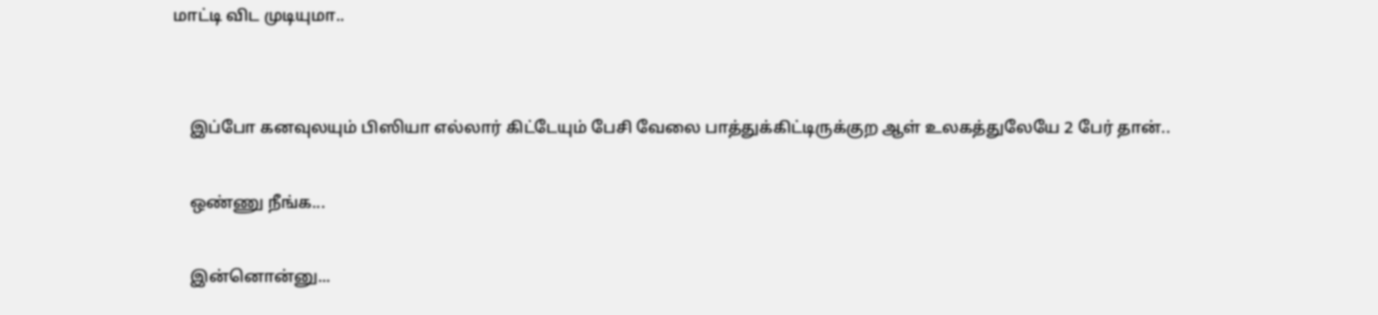மாட்டி விட முடியுமா..


    இப்போ கனவுலயும் பிஸியா எல்லார் கிட்டேயும் பேசி வேலை பாத்துக்கிட்டிருக்குற ஆள் உலகத்துலேயே 2 பேர் தான்..

    ஒண்ணு நீங்க...

    இன்னொன்னு...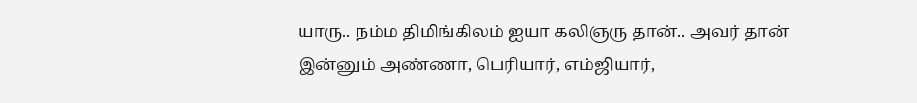யாரு.. நம்ம திமிங்கிலம் ஐயா கலிஞரு தான்.. அவர் தான் இன்னும் அண்ணா, பெரியார், எம்ஜியார்,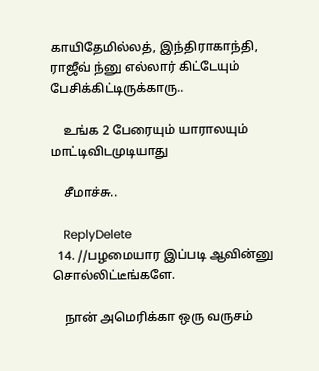காயிதேமில்லத், இந்திராகாந்தி, ராஜீவ் ந்னு எல்லார் கிட்டேயும் பேசிக்கிட்டிருக்காரு..

    உங்க 2 பேரையும் யாராலயும் மாட்டிவிடமுடியாது

    சீமாச்சு..

    ReplyDelete
  14. //பழமையார இப்படி ஆவின்னு சொல்லிட்டீங்களே.

    நான் அமெரிக்கா ஒரு வருசம்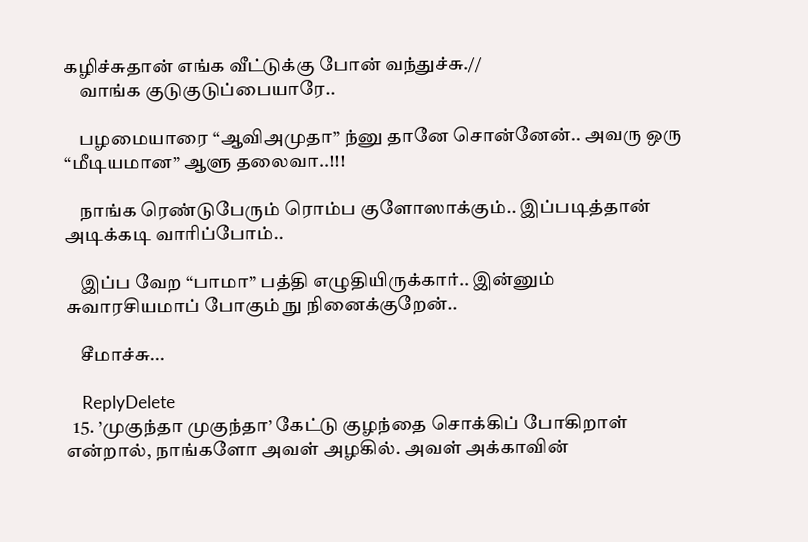கழிச்சுதான் எங்க வீட்டுக்கு போன் வந்துச்சு.//
    வாங்க குடுகுடுப்பையாரே..

    பழமையாரை “ஆவிஅமுதா” ந்னு தானே சொன்னேன்.. அவரு ஒரு “மீடியமான” ஆளு தலைவா..!!!

    நாங்க ரெண்டுபேரும் ரொம்ப குளோஸாக்கும்.. இப்படித்தான் அடிக்கடி வாரிப்போம்..

    இப்ப வேற “பாமா” பத்தி எழுதியிருக்கார்.. இன்னும் சுவாரசியமாப் போகும் நு நினைக்குறேன்..

    சீமாச்சு...

    ReplyDelete
  15. ’முகுந்தா முகுந்தா’ கேட்டு குழந்தை சொக்கிப் போகிறாள் என்றால், நாங்களோ அவள் அழகில். அவள் அக்காவின்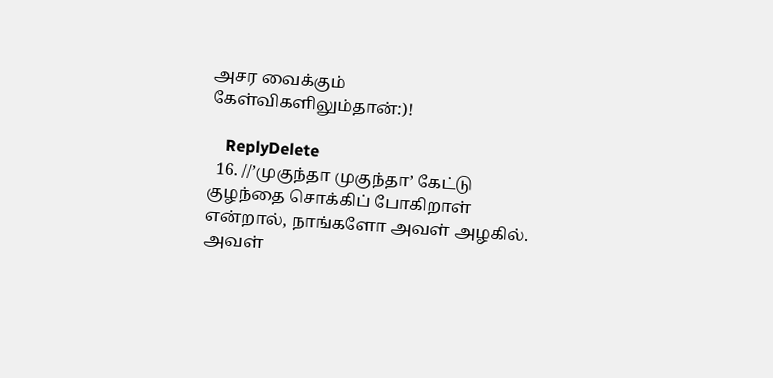அசர வைக்கும் கேள்விகளிலும்தான்:)!

    ReplyDelete
  16. //’முகுந்தா முகுந்தா’ கேட்டு குழந்தை சொக்கிப் போகிறாள் என்றால், நாங்களோ அவள் அழகில். அவள்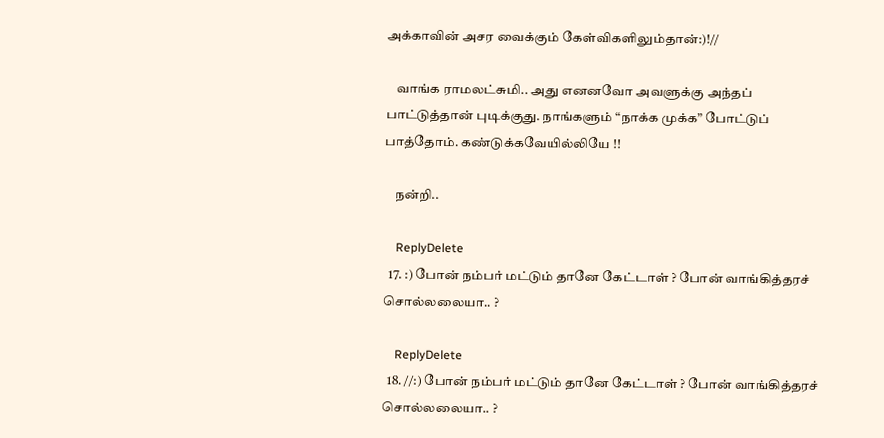அக்காவின் அசர வைக்கும் கேள்விகளிலும்தான்:)!//

    வாங்க ராமலட்சுமி.. அது எனனவோ அவளுக்கு அந்தப் பாட்டுத்தான் புடிக்குது. நாங்களும் “நாக்க முக்க” போட்டுப் பாத்தோம். கண்டுக்கவேயில்லியே !!

    நன்றி..

    ReplyDelete
  17. :) போன் நம்பர் மட்டும் தானே கேட்டாள் ? போன் வாங்கித்தரச் சொல்லலையா.. ?

    ReplyDelete
  18. //:) போன் நம்பர் மட்டும் தானே கேட்டாள் ? போன் வாங்கித்தரச் சொல்லலையா.. ?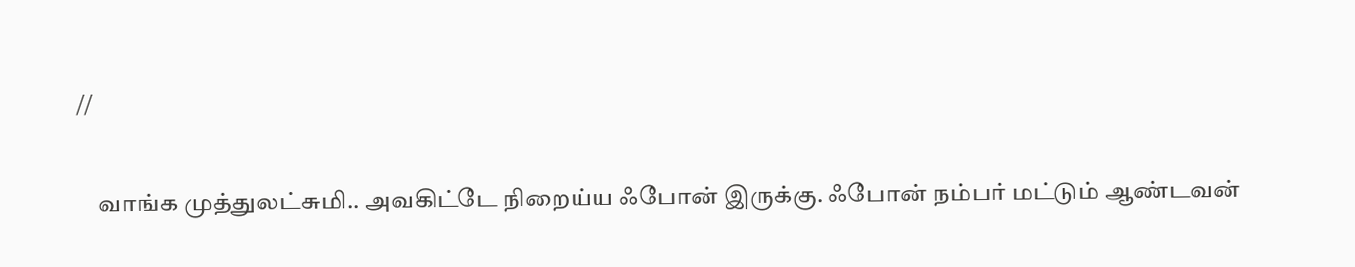//

    வாங்க முத்துலட்சுமி.. அவகிட்டே நிறைய்ய ஃபோன் இருக்கு. ஃபோன் நம்பர் மட்டும் ஆண்டவன்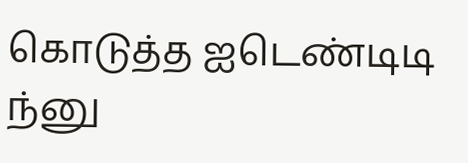கொடுத்த ஐடெண்டிடி ந்னு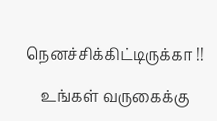நெனச்சிக்கிட்டிருக்கா !!

    உங்கள் வருகைக்கு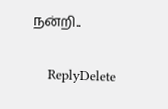நன்றி..

    ReplyDelete